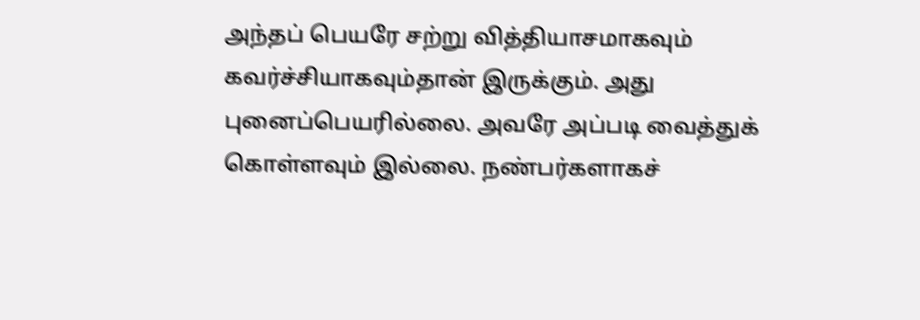அந்தப் பெயரே சற்று வித்தியாசமாகவும் கவர்ச்சியாகவும்தான் இருக்கும். அது புனைப்பெயரில்லை. அவரே அப்படி வைத்துக் கொள்ளவும் இல்லை. நண்பர்களாகச்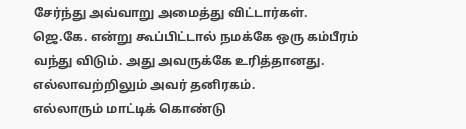சேர்ந்து அவ்வாறு அமைத்து விட்டார்கள்.
ஜெ.கே. என்று கூப்பிட்டால் நமக்கே ஒரு கம்பீரம் வந்து விடும். அது அவருக்கே உரித்தானது. எல்லாவற்றிலும் அவர் தனிரகம்.
எல்லாரும் மாட்டிக் கொண்டு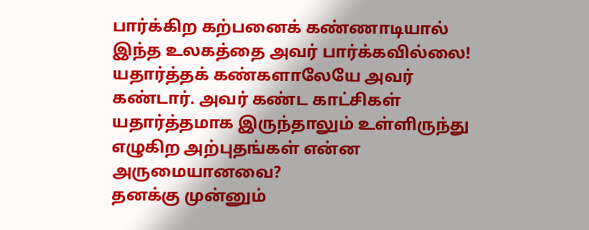பார்க்கிற கற்பனைக் கண்ணாடியால் இந்த உலகத்தை அவர் பார்க்கவில்லை! யதார்த்தக் கண்களாலேயே அவர் கண்டார். அவர் கண்ட காட்சிகள் யதார்த்தமாக இருந்தாலும் உள்ளிருந்து எழுகிற அற்புதங்கள் என்ன அருமையானவை?
தனக்கு முன்னும்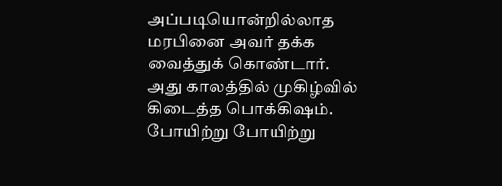அப்படியொன்றில்லாத மரபினை அவர் தக்க வைத்துக் கொண்டார். அது காலத்தில் முகிழ்வில் கிடைத்த பொக்கிஷம்.
போயிற்று போயிற்று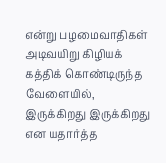என்று பழமைவாதிகள் அடிவயிறு கிழியக் கத்திக் கொண்டிருந்த வேளையில், இருக்கிறது இருக்கிறது என யதார்த்த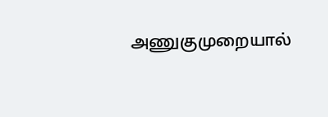அணுகுமுறையால்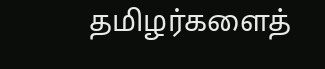தமிழர்களைத்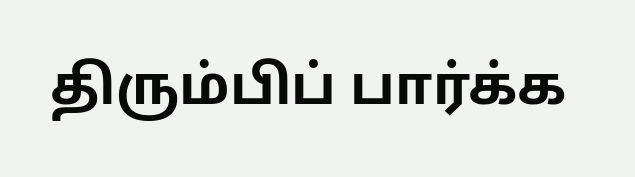திரும்பிப் பார்க்க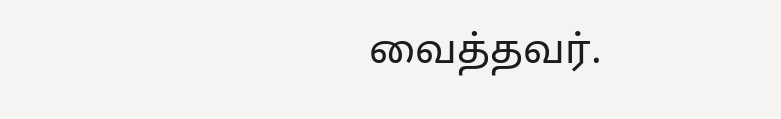வைத்தவர்.